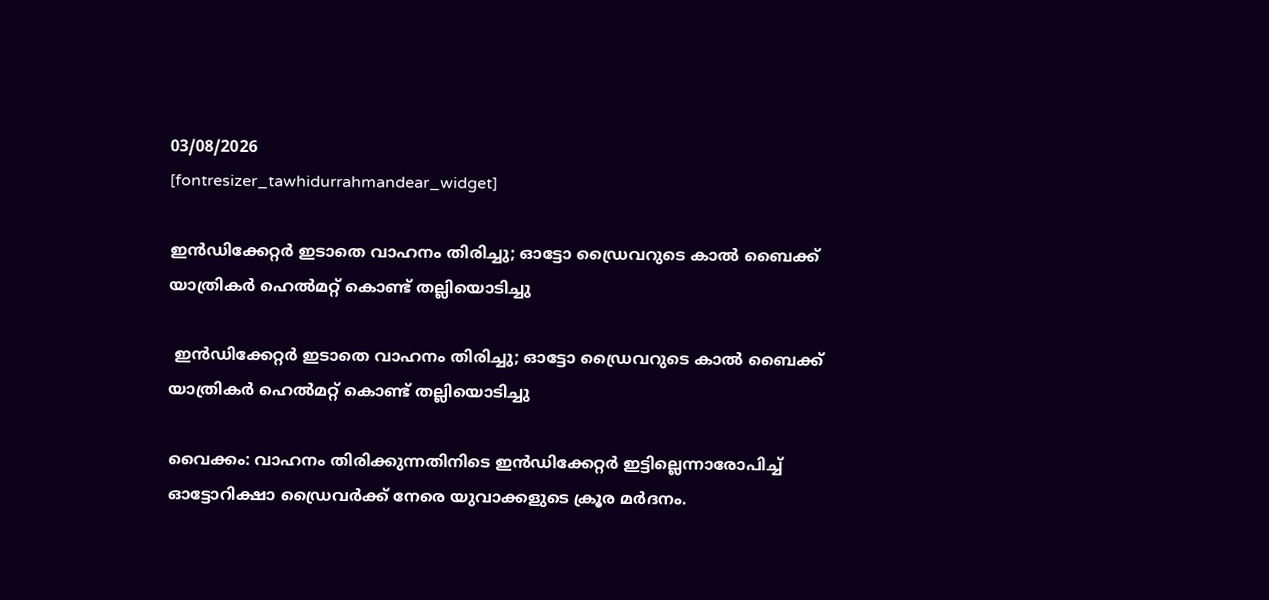03/08/2026
[fontresizer_tawhidurrahmandear_widget]

ഇൻഡിക്കേറ്റർ ഇടാതെ വാഹനം തിരിച്ചു; ഓട്ടോ ഡ്രൈവറുടെ കാൽ ബൈക്ക് യാത്രികർ ഹെൽമറ്റ് കൊണ്ട് തല്ലിയൊടിച്ചു

 ഇൻഡിക്കേറ്റർ ഇടാതെ വാഹനം തിരിച്ചു; ഓട്ടോ ഡ്രൈവറുടെ കാൽ ബൈക്ക് യാത്രികർ ഹെൽമറ്റ് കൊണ്ട് തല്ലിയൊടിച്ചു

വൈക്കം: വാഹനം തിരിക്കുന്നതിനിടെ ഇൻഡിക്കേറ്റർ ഇട്ടില്ലെന്നാരോപിച്ച് ഓട്ടോറിക്ഷാ ഡ്രൈവർക്ക് നേരെ യുവാക്കളുടെ ക്രൂര മർദനം.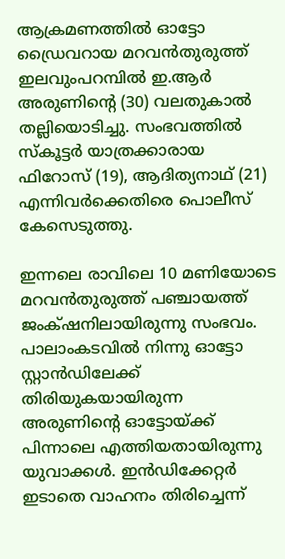ആക്രമണത്തിൽ ഓട്ടോ ഡ്രൈവറായ മറവൻതുരുത്ത് ഇലവുംപറമ്പിൽ ഇ.ആർ അരുണിന്റെ (30) വലതുകാൽ തല്ലിയൊടിച്ചു. സംഭവത്തിൽ സ്കൂട്ടർ യാത്രക്കാരായ ഫിറോസ് (19), ആദിത്യനാഥ് (21) എന്നിവർക്കെതിരെ പൊലീസ് കേസെടുത്തു.

ഇന്നലെ രാവിലെ 10 മണിയോടെ മറവൻതുരുത്ത് പഞ്ചായത്ത് ജംക്‌ഷനിലായിരുന്നു സംഭവം. പാലാംകടവിൽ നിന്നു ഓട്ടോ സ്റ്റാൻഡിലേക്ക് തിരിയുകയായിരുന്ന അരുണിന്റെ ഓട്ടോയ്ക്ക് പിന്നാലെ എത്തിയതായിരുന്നു യുവാക്കൾ. ഇൻഡിക്കേറ്റർ ഇടാതെ വാഹനം തിരിച്ചെന്ന്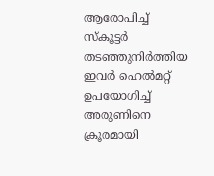ആരോപിച്ച് സ്കൂട്ടർ തടഞ്ഞുനിർത്തിയ ഇവർ ഹെൽമറ്റ് ഉപയോഗിച്ച് അരുണിനെ ക്രൂരമായി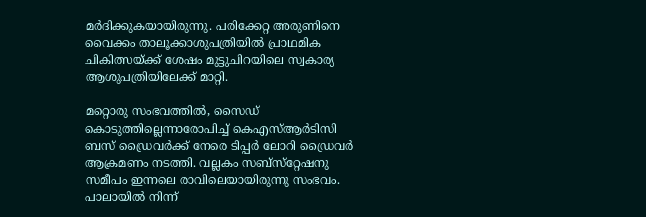മർദിക്കുകയായിരുന്നു. പരിക്കേറ്റ അരുണിനെ വൈക്കം താലൂക്കാശുപത്രിയിൽ പ്രാഥമിക ചികിത്സയ്ക്ക് ശേഷം മുട്ടുചിറയിലെ സ്വകാര്യ ആശുപത്രിയിലേക്ക് മാറ്റി.

മറ്റൊരു സംഭവത്തിൽ, സൈഡ് കൊടുത്തില്ലെന്നാരോപിച്ച് കെഎസ്ആർടിസി ബസ് ഡ്രൈവർക്ക് നേരെ ടിപ്പർ ലോറി ഡ്രൈവർ ആക്രമണം നടത്തി. വല്ലകം സബ്സ്‌റ്റേഷനു സമീപം ഇന്നലെ രാവിലെയായിരുന്നു സംഭവം. പാലായിൽ നിന്ന്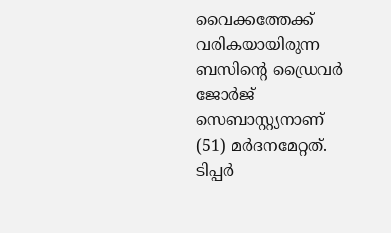വൈക്കത്തേക്ക് വരികയായിരുന്ന ബസിന്റെ ഡ്രൈവർ ജോർജ് സെബാസ്റ്റ്യനാണ്‌ (51) മർദനമേറ്റത്. ടിപ്പർ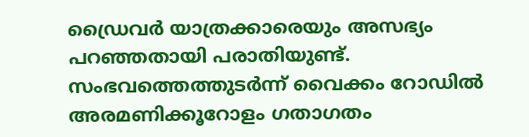ഡ്രൈവർ യാത്രക്കാരെയും അസഭ്യം പറഞ്ഞതായി പരാതിയുണ്ട്. സംഭവത്തെത്തുടർന്ന് വൈക്കം റോഡിൽ അരമണിക്കൂറോളം ഗതാഗതം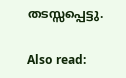തടസ്സപ്പെട്ടു.

Also read: